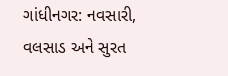ગાંધીનગર: નવસારી, વલસાડ અને સુરત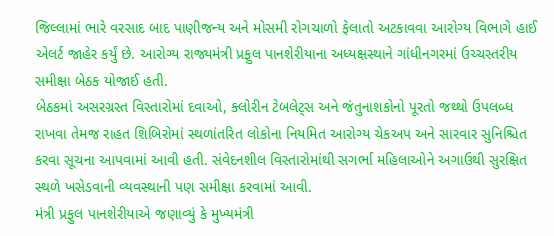જિલ્લામાં ભારે વરસાદ બાદ પાણીજન્ય અને મોસમી રોગચાળો ફેલાતો અટકાવવા આરોગ્ય વિભાગે હાઈ એલર્ટ જાહેર કર્યું છે. આરોગ્ય રાજ્યમંત્રી પ્રફુલ પાનશેરીયાના અધ્યક્ષસ્થાને ગાંધીનગરમાં ઉચ્ચસ્તરીય સમીક્ષા બેઠક યોજાઈ હતી.
બેઠકમાં અસરગ્રસ્ત વિસ્તારોમાં દવાઓ, ક્લોરીન ટેબલેટ્સ અને જંતુનાશકોનો પૂરતો જથ્થો ઉપલબ્ધ રાખવા તેમજ રાહત શિબિરોમાં સ્થળાંતરિત લોકોના નિયમિત આરોગ્ય ચેકઅપ અને સારવાર સુનિશ્ચિત કરવા સૂચના આપવામાં આવી હતી. સંવેદનશીલ વિસ્તારોમાંથી સગર્ભા મહિલાઓને અગાઉથી સુરક્ષિત સ્થળે ખસેડવાની વ્યવસ્થાની પણ સમીક્ષા કરવામાં આવી.
મંત્રી પ્રફુલ પાનશેરીયાએ જણાવ્યું કે મુખ્યમંત્રી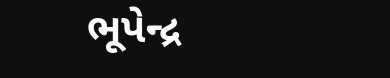ભૂપેન્દ્ર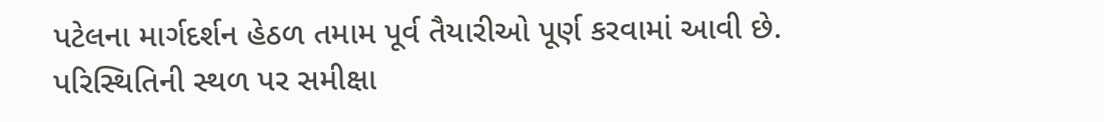પટેલના માર્ગદર્શન હેઠળ તમામ પૂર્વ તૈયારીઓ પૂર્ણ કરવામાં આવી છે. પરિસ્થિતિની સ્થળ પર સમીક્ષા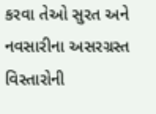કરવા તેઓ સુરત અને નવસારીના અસરગ્રસ્ત વિસ્તારોની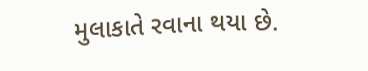મુલાકાતે રવાના થયા છે.